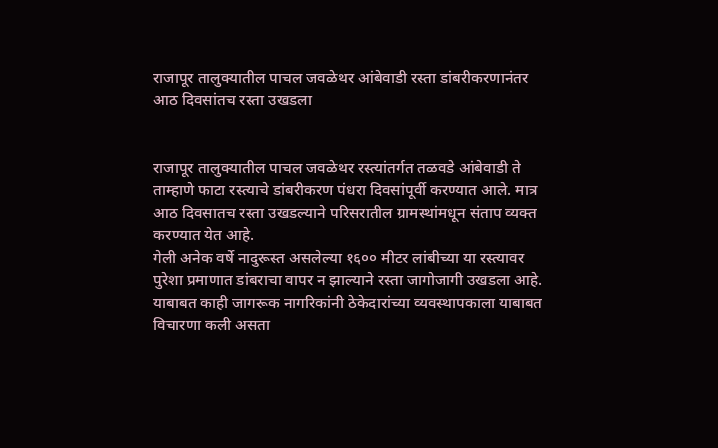राजापूर तालुक्यातील पाचल जवळेथर आंबेवाडी रस्ता डांबरीकरणानंतर आठ दिवसांतच रस्ता उखडला


राजापूर तालुक्यातील पाचल जवळेथर रस्त्यांतर्गत तळवडे आंबेवाडी ते ताम्हाणे फाटा रस्त्याचे डांबरीकरण पंधरा दिवसांपूर्वी करण्यात आले. मात्र आठ दिवसातच रस्ता उखडल्याने परिसरातील ग्रामस्थांमधून संताप व्यक्त करण्यात येत आहे.
गेली अनेक वर्षे नादुरूस्त असलेल्या १६०० मीटर लांबीच्या या रस्त्यावर पुरेशा प्रमाणात डांबराचा वापर न झाल्याने रस्ता जागोजागी उखडला आहे. याबाबत काही जागरूक नागरिकांनी ठेकेदारांच्या व्यवस्थापकाला याबाबत विचारणा कली असता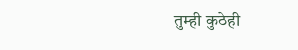तुम्ही कुठेही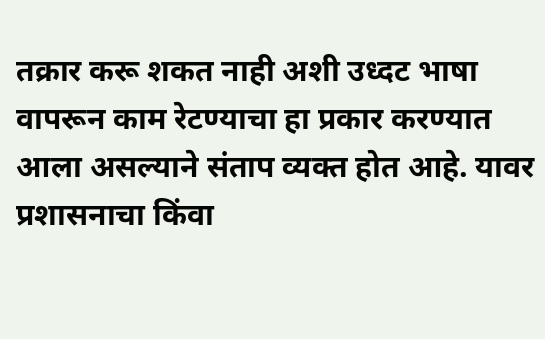तक्रार करू शकत नाही अशी उध्दट भाषा वापरून काम रेटण्याचा हा प्रकार करण्यात आला असल्याने संताप व्यक्त होत आहे. यावर प्रशासनाचा किंवा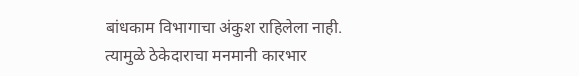बांधकाम विभागाचा अंकुश राहिलेला नाही. त्यामुळे ठेकेदाराचा मनमानी कारभार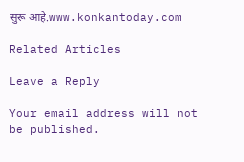सुरू आहे.www.konkantoday.com

Related Articles

Leave a Reply

Your email address will not be published.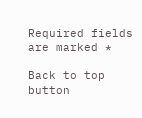Required fields are marked *

Back to top button